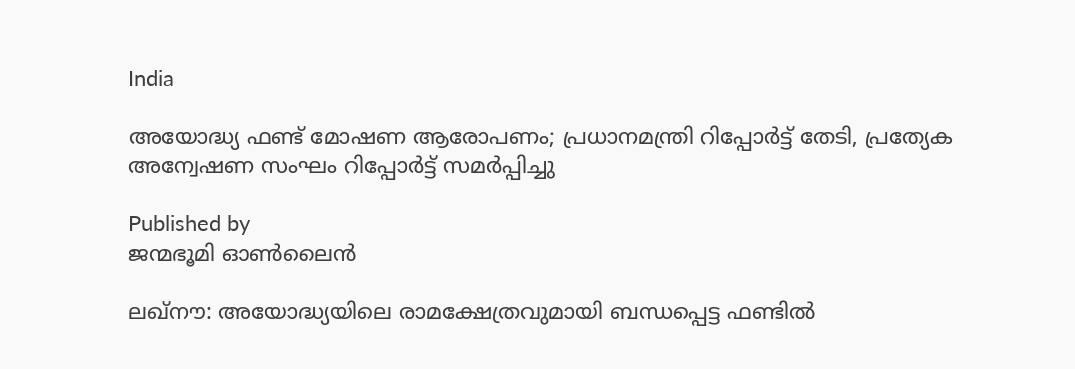India

അയോദ്ധ്യ ഫണ്ട് മോഷണ ആരോപണം; പ്രധാനമന്ത്രി റിപ്പോര്‍ട്ട് തേടി, പ്രത്യേക അന്വേഷണ സംഘം റിപ്പോര്‍ട്ട് സമര്‍പ്പിച്ചു

Published by
ജന്മഭൂമി ഓണ്‍ലൈന്‍

ലഖ്‌നൗ: അയോദ്ധ്യയിലെ രാമക്ഷേത്രവുമായി ബന്ധപ്പെട്ട ഫണ്ടില്‍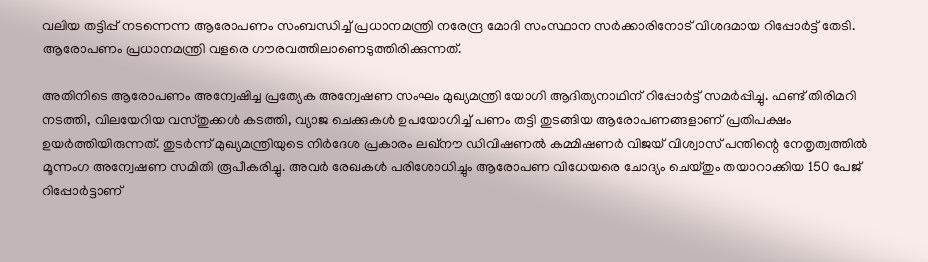വലിയ തട്ടിപ്പ് നടന്നെന്ന ആരോപണം സംബന്ധിച്ച് പ്രധാനമന്ത്രി നരേന്ദ്ര മോദി സംസ്ഥാന സര്‍ക്കാരിനോട് വിശദമായ റിപ്പോര്‍ട്ട് തേടി. ആരോപണം പ്രധാനമന്ത്രി വളരെ ഗൗരവത്തിലാണെടുത്തിരിക്കുന്നത്.

അതിനിടെ ആരോപണം അന്വേഷിച്ച പ്രത്യേക അന്വേഷണ സംഘം മുഖ്യമന്ത്രി യോഗി ആദിത്യനാഥിന് റിപ്പോര്‍ട്ട് സമര്‍പ്പിച്ചു. ഫണ്ട് തിരിമറി നടത്തി, വിലയേറിയ വസ്തുക്കള്‍ കടത്തി, വ്യാജ ചെക്കുകള്‍ ഉപയോഗിച്ച് പണം തട്ടി തുടങ്ങിയ ആരോപണങ്ങളാണ് പ്രതിപക്ഷം ഉയര്‍ത്തിയിരുന്നത്. തുടര്‍ന്ന് മുഖ്യമന്ത്രിയുടെ നിര്‍ദേശ പ്രകാരം ലഖ്‌നൗ ഡിവിഷണല്‍ കമ്മിഷണര്‍ വിജയ് വിശ്വാസ് പന്തിന്റെ നേതൃത്വത്തില്‍ മൂന്നംഗ അന്വേഷണ സമിതി രൂപീകരിച്ചു. അവര്‍ രേഖകള്‍ പരിശോധിച്ചും ആരോപണ വിധേയരെ ചോദ്യം ചെയ്തും തയാറാക്കിയ 150 പേജ് റിപ്പോര്‍ട്ടാണ്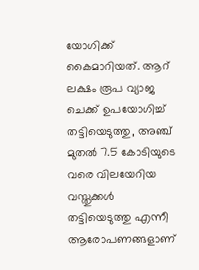യോഗിക്ക് കൈമാറിയത്. ആറ് ലക്ഷം രൂപ വ്യാജ ചെക്ക് ഉപയോഗിച്ച് തട്ടിയെടുത്തു, അഞ്ച് മുതല്‍ 7.5 കോടിയുടെ വരെ വിലയേറിയ വസ്തുക്കള്‍ തട്ടിയെടുത്തു എന്നീ ആരോപണങ്ങളാണ്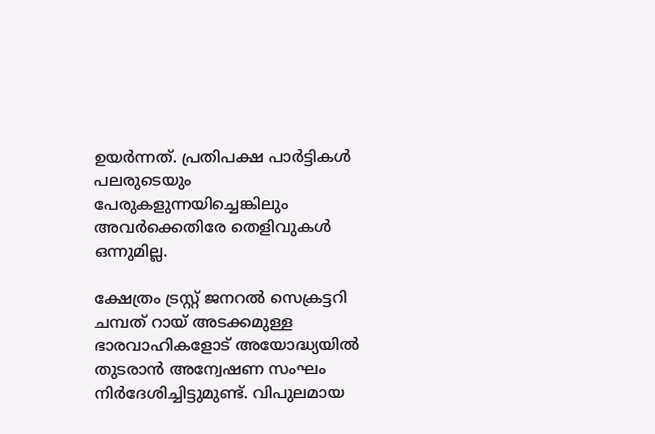ഉയര്‍ന്നത്. പ്രതിപക്ഷ പാര്‍ട്ടികള്‍ പലരുടെയും പേരുകളുന്നയിച്ചെങ്കിലും അവര്‍ക്കെതിരേ തെളിവുകള്‍ ഒന്നുമില്ല.

ക്ഷേത്രം ട്രസ്റ്റ് ജനറല്‍ സെക്രട്ടറി ചമ്പത് റായ് അടക്കമുള്ള ഭാരവാഹികളോട് അയോദ്ധ്യയില്‍ തുടരാന്‍ അന്വേഷണ സംഘം നിര്‍ദേശിച്ചിട്ടുമുണ്ട്. വിപുലമായ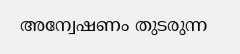അന്വേഷണം തുടരുന്ന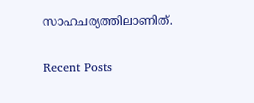സാഹചര്യത്തിലാണിത്.

Recent Posts